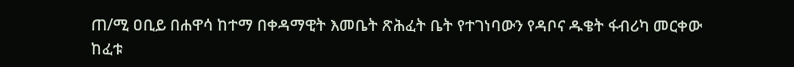ጠ/ሚ ዐቢይ በሐዋሳ ከተማ በቀዳማዊት እመቤት ጽሕፈት ቤት የተገነባውን የዳቦና ዱቄት ፋብሪካ መርቀው ከፈቱ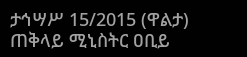ታኅሣሥ 15/2015 (ዋልታ) ጠቅላይ ሚኒስትር ዐቢይ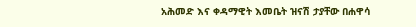አሕመድ እና ቀዳማዊት እመቤት ዝናሽ ታያቸው በሐዋሳ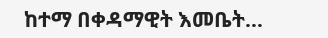ከተማ በቀዳማዊት እመቤት…